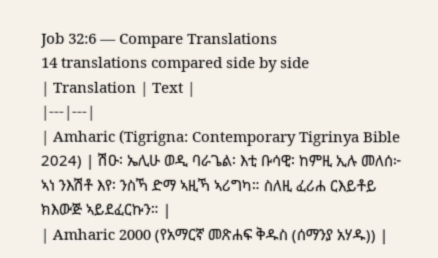Job 32:6 — Compare Translations
14 translations compared side by side
| Translation | Text |
|---|---|
| Amharic (Tigrigna: Contemporary Tigrinya Bible 2024) | ሽዑ፡ ኤሊሁ ወዲ ባራጌል፡ እቲ ቡሳዊ፡ ከምዚ ኢሉ መለሰ፦ ኣነ ንእሽቶ እየ፡ ንስኻ ድማ ኣዚኻ ኣሪግካ። ስለዚ ፈሪሐ ርእይቶይ ክእውጅ ኣይደፈርኩን። |
| Amharic 2000 (የአማርኛ መጽሐፍ ቅዱስ (ሰማንያ አሃዱ)) |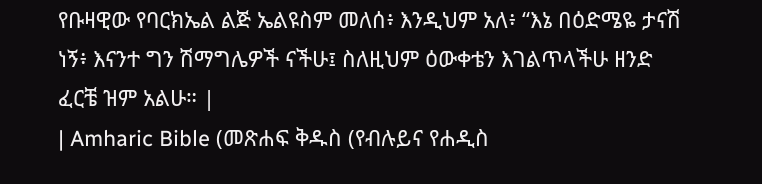የቡዛዊው የባርክኤል ልጅ ኤልዩስም መለሰ፥ እንዲህም አለ፥ “እኔ በዕድሜዬ ታናሽ ነኝ፥ እናንተ ግን ሽማግሌዎች ናችሁ፤ ስለዚህም ዕውቀቴን እገልጥላችሁ ዘንድ ፈርቼ ዝም አልሁ። |
| Amharic Bible (መጽሐፍ ቅዱስ (የብሉይና የሐዲስ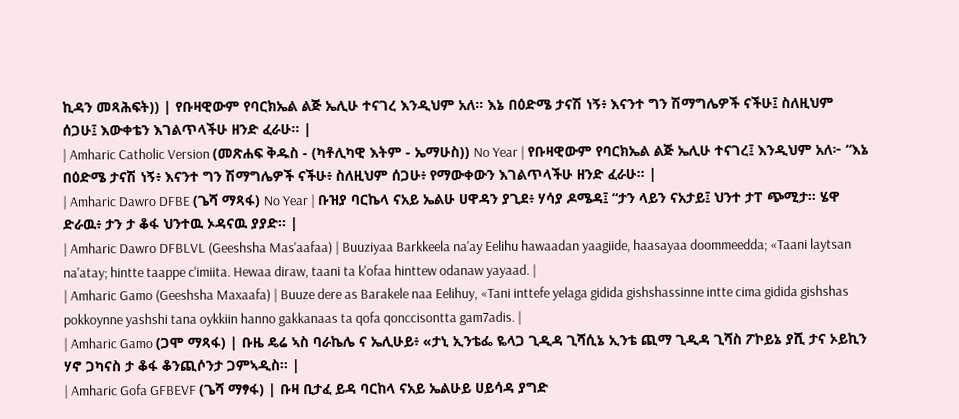ኪዳን መጻሕፍት)) | የቡዛዊውም የባርክኤል ልጅ ኤሊሁ ተናገረ እንዲህም አለ። እኔ በዕድሜ ታናሽ ነኝ፥ እናንተ ግን ሽማግሌዎች ናችሁ፤ ስለዚህም ሰጋሁ፤ እውቀቴን እገልጥላችሁ ዘንድ ፈራሁ። |
| Amharic Catholic Version (መጽሐፍ ቅዱስ - (ካቶሊካዊ እትም - ኤማሁስ)) No Year | የቡዛዊውም የባርክኤል ልጅ ኤሊሁ ተናገረ፤ እንዲህም አለ፦ “እኔ በዕድሜ ታናሽ ነኝ፥ እናንተ ግን ሽማግሌዎች ናችሁ፥ ስለዚህም ሰጋሁ፥ የማውቀውን እገልጥላችሁ ዘንድ ፈራሁ። |
| Amharic Dawro DFBE (ጌሻ ማጻፋ) No Year | ቡዝያ ባርኬላ ናአይ ኤልሁ ሀዋዳን ያጊደ፥ ሃሳያ ዶሜዳ፤ “ታን ላይን ናአታይ፤ ህንተ ታፐ ጭሚታ። ሄዋ ድራዉ፥ ታን ታ ቆፋ ህንተዉ ኦዳናዉ ያያድ። |
| Amharic Dawro DFBLVL (Geeshsha Mas'aafaa) | Buuziyaa Barkkeela na'ay Eelihu hawaadan yaagiide, haasayaa doommeedda; «Taani laytsan na'atay; hintte taappe c'imiita. Hewaa diraw, taani ta k'ofaa hinttew odanaw yayaad. |
| Amharic Gamo (Geeshsha Maxaafa) | Buuze dere as Barakele naa Eelihuy, «Tani inttefe yelaga gidida gishshassinne intte cima gidida gishshas pokkoynne yashshi tana oykkiin hanno gakkanaas ta qofa qonccisontta gam7adis. |
| Amharic Gamo (ጋሞ ማጻፋ) | ቡዜ ዴሬ ኣስ ባራኬሌ ና ኤሊሁይ፥ «ታኒ ኢንቴፌ ዬላጋ ጊዲዳ ጊሻሲኔ ኢንቴ ጪማ ጊዲዳ ጊሻስ ፖኮይኔ ያሺ ታና ኦይኪን ሃኖ ጋካናስ ታ ቆፋ ቆንጪሶንታ ጋምኣዲስ። |
| Amharic Gofa GFBEVF (ጌሻ ማፃፋ) | ቡዛ ቢታፈ ይዳ ባርከላ ናአይ ኤልሁይ ሀይሳዳ ያግድ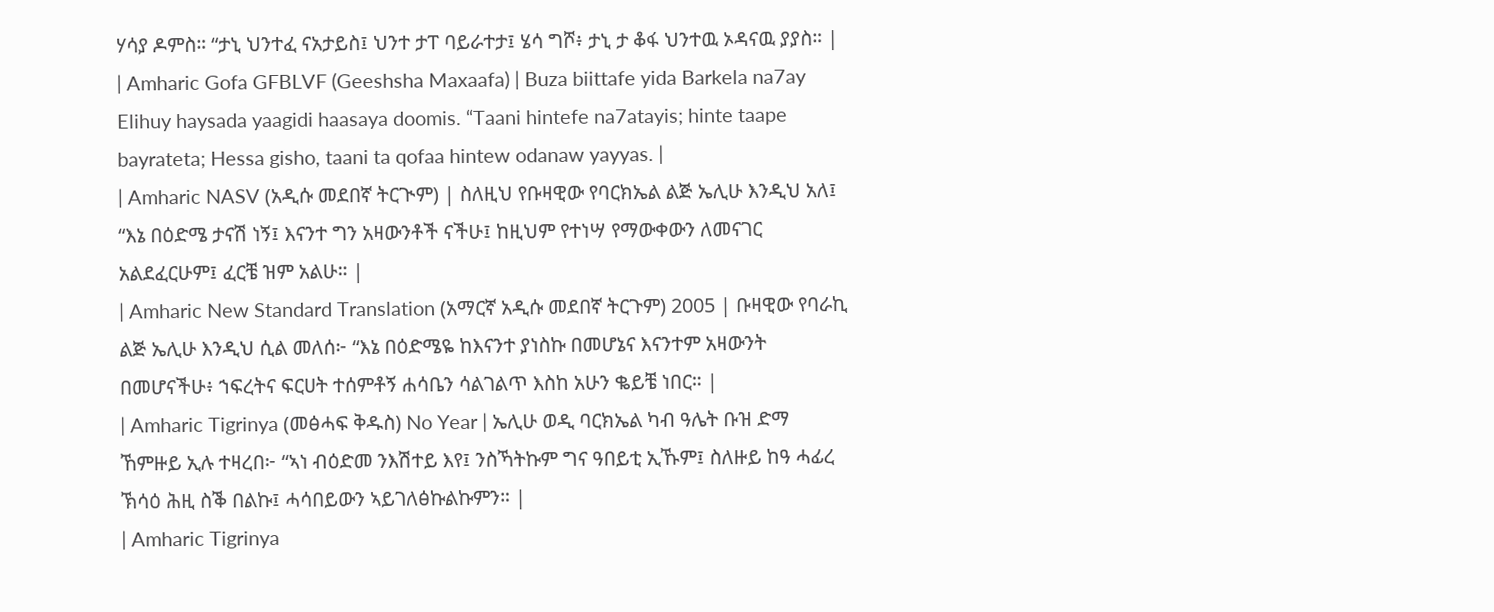ሃሳያ ዶምስ። “ታኒ ህንተፈ ናአታይስ፤ ህንተ ታፐ ባይራተታ፤ ሄሳ ግሾ፥ ታኒ ታ ቆፋ ህንተዉ ኦዳናዉ ያያስ። |
| Amharic Gofa GFBLVF (Geeshsha Maxaafa) | Buza biittafe yida Barkela na7ay Elihuy haysada yaagidi haasaya doomis. “Taani hintefe na7atayis; hinte taape bayrateta; Hessa gisho, taani ta qofaa hintew odanaw yayyas. |
| Amharic NASV (አዲሱ መደበኛ ትርጒም) | ስለዚህ የቡዛዊው የባርክኤል ልጅ ኤሊሁ እንዲህ አለ፤ “እኔ በዕድሜ ታናሽ ነኝ፤ እናንተ ግን አዛውንቶች ናችሁ፤ ከዚህም የተነሣ የማውቀውን ለመናገር አልደፈርሁም፤ ፈርቼ ዝም አልሁ። |
| Amharic New Standard Translation (አማርኛ አዲሱ መደበኛ ትርጉም) 2005 | ቡዛዊው የባራኪ ልጅ ኤሊሁ እንዲህ ሲል መለሰ፦ “እኔ በዕድሜዬ ከእናንተ ያነስኩ በመሆኔና እናንተም አዛውንት በመሆናችሁ፥ ኀፍረትና ፍርሀት ተሰምቶኝ ሐሳቤን ሳልገልጥ እስከ አሁን ቈይቼ ነበር። |
| Amharic Tigrinya (መፅሓፍ ቅዱስ) No Year | ኤሊሁ ወዲ ባርክኤል ካብ ዓሌት ቡዝ ድማ ኸምዙይ ኢሉ ተዛረበ፦ “ኣነ ብዕድመ ንእሽተይ እየ፤ ንስኻትኩም ግና ዓበይቲ ኢኹም፤ ስለዙይ ከዓ ሓፊረ ኽሳዕ ሕዚ ስቕ በልኩ፤ ሓሳበይውን ኣይገለፅኩልኩምን። |
| Amharic Tigrinya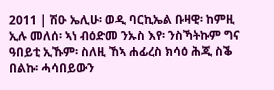2011 | ሽዑ ኤሊሁ፡ ወዲ ባርኪኤል ቡዛዊ፡ ከምዚ ኢሉ መለሰ፡ ኣነ ብዕድመ ንኡስ እየ፡ ንስኻትኩም ግና ዓበይቲ ኢኹም፡ ስለዚ ኸኣ ሐፊረስ ክሳዕ ሕጂ ስቕ በልኩ፡ ሓሳበይውን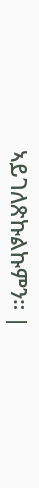ኣይገለጽኩልኩምን። |